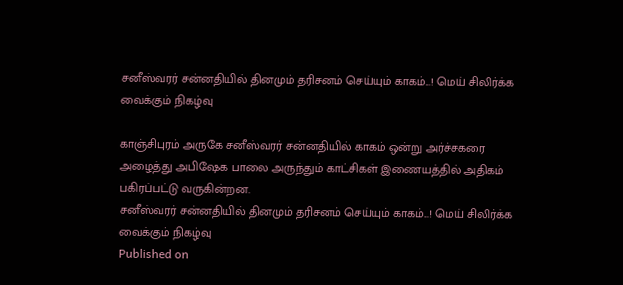சனீஸ்வரர் சன்னதியில் தினமும் தரிசனம் செய்யும் காகம்...! மெய் சிலிர்க்க வைக்கும் நிகழ்வு

காஞ்சிபுரம் அருகே சனீஸ்வரர் சன்னதியில் காகம் ஒன்று அர்ச்சகரை அழைத்து அபிஷேக பாலை அருந்தும் காட்சிகள் இணையத்தில் அதிகம் பகிரப்பட்டு வருகின்றன.
சனீஸ்வரர் சன்னதியில் தினமும் தரிசனம் செய்யும் காகம்...! மெய் சிலிர்க்க வைக்கும் நிகழ்வு
Published on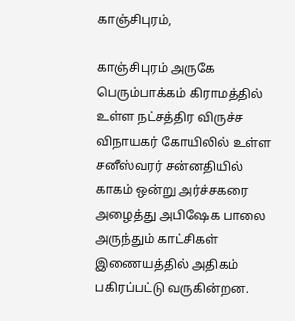காஞ்சிபுரம்,

காஞ்சிபுரம் அருகே பெரும்பாக்கம் கிராமத்தில் உள்ள நட்சத்திர விருச்ச விநாயகர் கோயிலில் உள்ள சனீஸ்வரர் சன்னதியில் காகம் ஒன்று அர்ச்சகரை அழைத்து அபிஷேக பாலை அருந்தும் காட்சிகள் இணையத்தில் அதிகம் பகிரப்பட்டு வருகின்றன.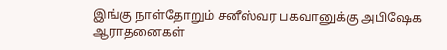இங்கு நாள்தோறும் சனீஸ்வர பகவானுக்கு அபிஷேக ஆராதனைகள்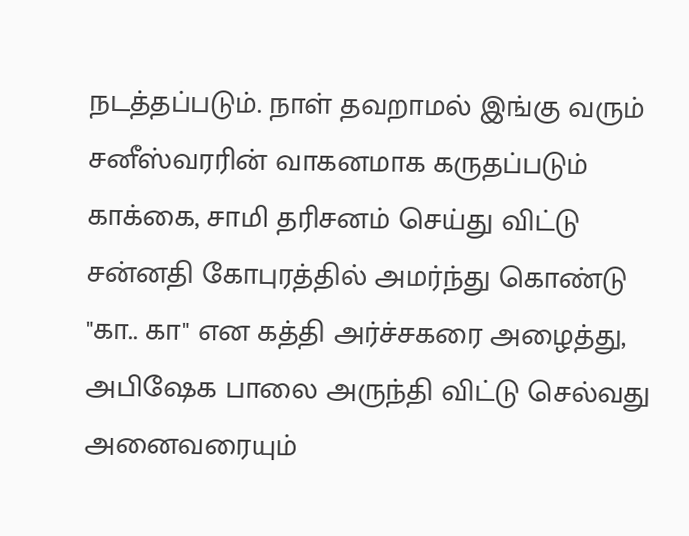நடத்தப்படும். நாள் தவறாமல் இங்கு வரும் சனீஸ்வரரின் வாகனமாக கருதப்படும் காக்கை, சாமி தரிசனம் செய்து விட்டு சன்னதி கோபுரத்தில் அமர்ந்து கொண்டு "கா.. கா" என கத்தி அர்ச்சகரை அழைத்து, அபிஷேக பாலை அருந்தி விட்டு செல்வது அனைவரையும்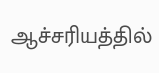ஆச்சரியத்தில்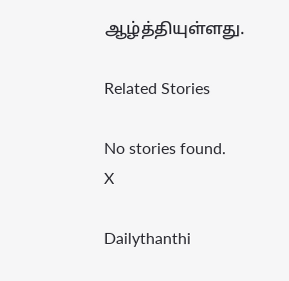ஆழ்த்தியுள்ளது.

Related Stories

No stories found.
X

Dailythanthi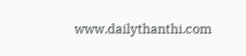www.dailythanthi.com